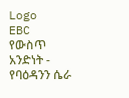Logo
EBC
የውስጥ አንድነት - የባዕዳንን ሴራ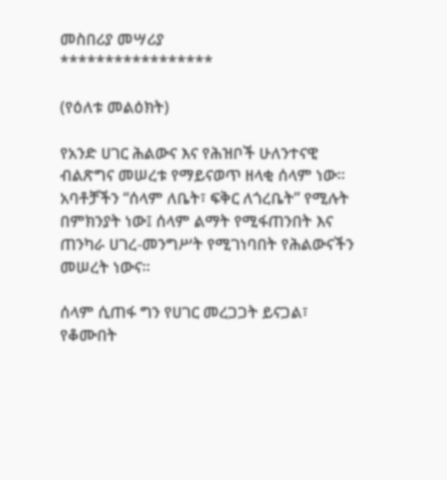መስበሪያ መሣሪያ
*****************

(የዕለቱ መልዕክት)

የአንድ ሀገር ሕልውና እና የሕዝቦች ሁለንተናዊ ብልጽግና መሠረቱ የማይናወጥ ዘላቂ ሰላም ነው። አባቶቻችን “ሰላም ለቤት፣ ፍቅር ለጎረቤት” የሚሉት በምክንያት ነው፤ ሰላም ልማት የሚፋጠንበት እና ጠንካራ ሀገረ-መንግሥት የሚገነባበት የሕልውናችን መሠረት ነውና።

ሰላም ሲጠፋ ግን የሀገር መረጋጋት ይናጋል፣ የቆሙበት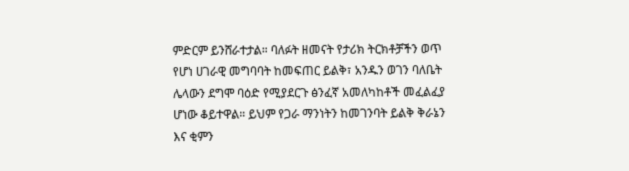ምድርም ይንሸራተታል። ባለፉት ዘመናት የታሪክ ትርክቶቻችን ወጥ የሆነ ሀገራዊ መግባባት ከመፍጠር ይልቅ፣ አንዱን ወገን ባለቤት ሌላውን ደግሞ ባዕድ የሚያደርጉ ፅንፈኛ አመለካከቶች መፈልፈያ ሆነው ቆይተዋል። ይህም የጋራ ማንነትን ከመገንባት ይልቅ ቅራኔን እና ቂምን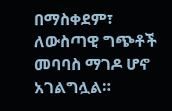በማስቀደም፣ ለውስጣዊ ግጭቶች መባባስ ማገዶ ሆኖ አገልግሏል።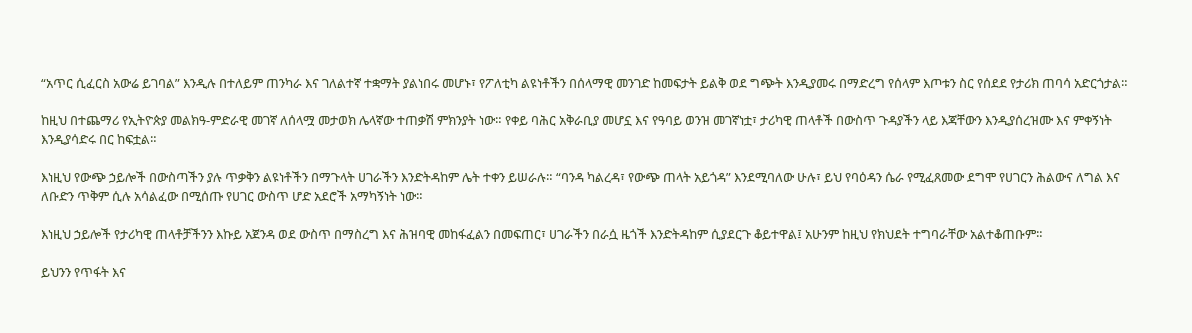“አጥር ሲፈርስ አውሬ ይገባል” እንዲሉ በተለይም ጠንካራ እና ገለልተኛ ተቋማት ያልነበሩ መሆኑ፣ የፖለቲካ ልዩነቶችን በሰላማዊ መንገድ ከመፍታት ይልቅ ወደ ግጭት እንዲያመሩ በማድረግ የሰላም እጦቱን ስር የሰደደ የታሪክ ጠባሳ አድርጎታል።

ከዚህ በተጨማሪ የኢትዮጵያ መልክዓ-ምድራዊ መገኛ ለሰላሟ መታወክ ሌላኛው ተጠቃሽ ምክንያት ነው። የቀይ ባሕር አቅራቢያ መሆኗ እና የዓባይ ወንዝ መገኛነቷ፣ ታሪካዊ ጠላቶች በውስጥ ጉዳያችን ላይ እጃቸውን እንዲያሰረዝሙ እና ምቀኝነት እንዲያሳድሩ በር ከፍቷል።

እነዚህ የውጭ ኃይሎች በውስጣችን ያሉ ጥቃቅን ልዩነቶችን በማጉላት ሀገራችን እንድትዳከም ሌት ተቀን ይሠራሉ። “ባንዳ ካልረዳ፣ የውጭ ጠላት አይጎዳ” እንደሚባለው ሁሉ፣ ይህ የባዕዳን ሴራ የሚፈጸመው ደግሞ የሀገርን ሕልውና ለግል እና ለቡድን ጥቅም ሲሉ አሳልፈው በሚሰጡ የሀገር ውስጥ ሆድ አደሮች አማካኝነት ነው።

እነዚህ ኃይሎች የታሪካዊ ጠላቶቻችንን እኩይ አጀንዳ ወደ ውስጥ በማስረግ እና ሕዝባዊ መከፋፈልን በመፍጠር፣ ሀገራችን በራሷ ዜጎች እንድትዳከም ሲያደርጉ ቆይተዋል፤ አሁንም ከዚህ የክህደት ተግባራቸው አልተቆጠቡም።

ይህንን የጥፋት እና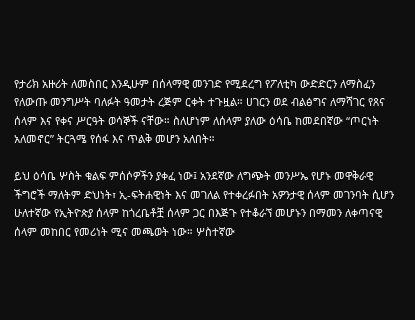የታሪክ አዙሪት ለመስበር እንዲሁም በሰላማዊ መንገድ የሚደረግ የፖለቲካ ውድድርን ለማስፈን የለውጡ መንግሥት ባለፉት ዓመታት ረጅም ርቀት ተጉዟል። ሀገርን ወደ ብልፅግና ለማሻገር የጸና ሰላም እና የቀና ሥርዓት ወሳኞች ናቸው። ስለሆነም ለሰላም ያለው ዕሳቤ ከመደበኛው “ጦርነት አለመኖር” ትርጓሜ የሰፋ እና ጥልቅ መሆን አለበት።

ይህ ዕሳቤ ሦስት ቁልፍ ምሰሶዎችን ያቀፈ ነው፤ አንደኛው ለግጭት መንሥኤ የሆኑ መዋቅራዊ ችግሮች ማለትም ድህነት፣ ኢ-ፍትሐዊነት እና መገለል የተቀረፉበት አዎንታዊ ሰላም መገንባት ሲሆን ሁለተኛው የኢትዮጵያ ሰላም ከጎረቤቶቿ ሰላም ጋር በእጅጉ የተቆራኘ መሆኑን በማመን ለቀጣናዊ ሰላም መከበር የመሪነት ሚና መጫወት ነው። ሦስተኛው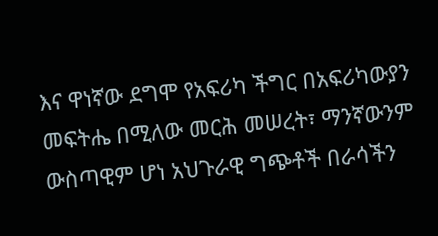እና ዋነኛው ደግሞ የአፍሪካ ችግር በአፍሪካውያን መፍትሔ በሚለው መርሕ መሠረት፣ ማንኛውንም ውስጣዊም ሆነ አህጉራዊ ግጭቶች በራሳችን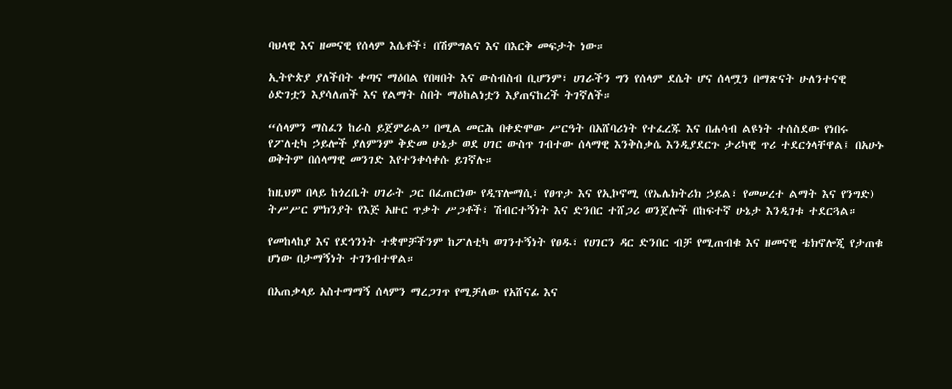ባህላዊ እና ዘመናዊ የሰላም እሴቶች፣ በሽምግልና እና በእርቅ መፍታት ነው።

ኢትዮጵያ ያለችበት ቀጣና ማዕበል የበዛበት እና ውስብስብ ቢሆንም፣ ሀገራችን ግን የሰላም ደሴት ሆና ሰላሟን በማጽናት ሁለንተናዊ ዕድገቷን እያሳለጠች እና የልማት ስበት ማዕከልነቷን እያጠናከረች ትገኛለች።

“ሰላምን ማስፈን ከራስ ይጀምራል” በሚል መርሕ በቀድሞው ሥርዓት በአሸባሪነት የተፈረጁ እና በሐሳብ ልዩነት ተሰስደው የነበሩ የፖለቲካ ኃይሎች ያለምንም ቅድመ ሁኔታ ወደ ሀገር ውስጥ ገብተው ሰላማዊ እንቅስቃሴ እንዲያደርጉ ታሪካዊ ጥሪ ተደርጎላቸዋል፤ በአሁኑ ወቅትም በሰላማዊ መንገድ እየተንቀሳቀሱ ይገኛሉ።

ከዚህም በላይ ከጎረቤት ሀገራት ጋር በፈጠርነው የዲፕሎማሲ፣ የፀጥታ እና የኢኮኖሚ (የኤሌክትሪክ ኃይል፣ የመሠረተ ልማት እና የንግድ) ትሥሥር ምክንያት የእጅ አዙር ጥቃት ሥጋቶች፣ ሽብርተኝነት እና ድንበር ተሸጋሪ ወንጀሎች በከፍተኛ ሁኔታ እንዲገቱ ተደርጓል።

የመከላከያ እና የደኅንነት ተቋሞቻችንም ከፖለቲካ ወገንተኝነት የፀዱ፣ የሀገርን ዳር ድንበር ብቻ የሚጠብቁ እና ዘመናዊ ቴክኖሎጂ የታጠቁ ሆነው በታማኝነት ተገንብተዋል።

በአጠቃላይ አስተማማኝ ሰላምን ማረጋገጥ የሚቻለው የአሸናፊ እና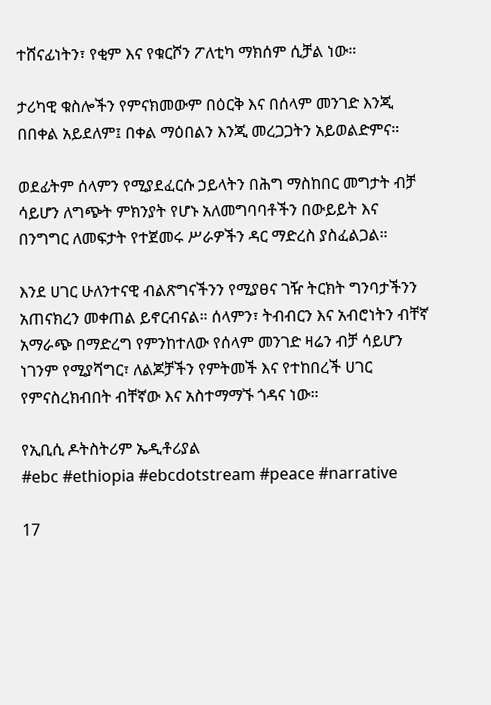ተሸናፊነትን፣ የቂም እና የቁርሾን ፖለቲካ ማክሰም ሲቻል ነው።

ታሪካዊ ቁስሎችን የምናክመውም በዕርቅ እና በሰላም መንገድ እንጂ በበቀል አይደለም፤ በቀል ማዕበልን እንጂ መረጋጋትን አይወልድምና።

ወደፊትም ሰላምን የሚያደፈርሱ ኃይላትን በሕግ ማስከበር መግታት ብቻ ሳይሆን ለግጭት ምክንያት የሆኑ አለመግባባቶችን በውይይት እና በንግግር ለመፍታት የተጀመሩ ሥራዎችን ዳር ማድረስ ያስፈልጋል።

እንደ ሀገር ሁለንተናዊ ብልጽግናችንን የሚያፀና ገዥ ትርክት ግንባታችንን አጠናክረን መቀጠል ይኖርብናል። ሰላምን፣ ትብብርን እና አብሮነትን ብቸኛ አማራጭ በማድረግ የምንከተለው የሰላም መንገድ ዛሬን ብቻ ሳይሆን ነገንም የሚያሻግር፣ ለልጆቻችን የምትመች እና የተከበረች ሀገር የምናስረክብበት ብቸኛው እና አስተማማኙ ጎዳና ነው።

የኢቢሲ ዶትስትሪም ኤዲቶሪያል
#ebc #ethiopia #ebcdotstream #peace #narrative

17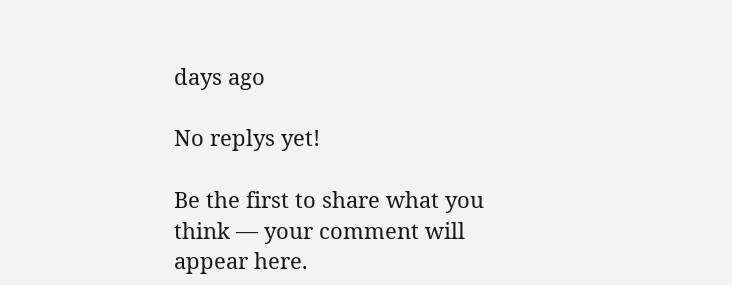days ago

No replys yet!

Be the first to share what you think — your comment will appear here.